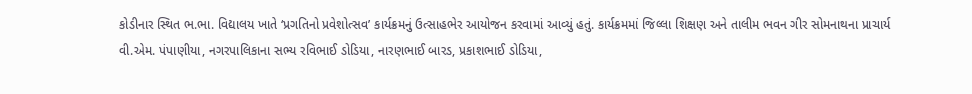કોડીનાર સ્થિત ભ.ભા. વિદ્યાલય ખાતે ‘પ્રગતિનો પ્રવેશોત્સવ’ કાર્યક્રમનું ઉત્સાહભેર આયોજન કરવામાં આવ્યું હતું. કાર્યક્રમમાં જિલ્લા શિક્ષણ અને તાલીમ ભવન ગીર સોમનાથના પ્રાચાર્ય વી.એમ. પંપાણીયા, નગરપાલિકાના સભ્ય રવિભાઈ ડોડિયા, નારણભાઈ બારડ, પ્રકાશભાઈ ડોડિયા,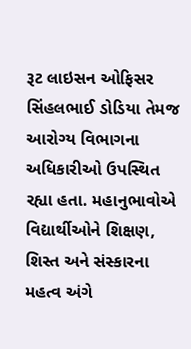રૂટ લાઇસન ઓફિસર સિંહલભાઈ ડોડિયા તેમજ આરોગ્ય વિભાગના અધિકારીઓ ઉપસ્થિત રહ્યા હતા. મહાનુભાવોએ વિદ્યાર્થીઓને શિક્ષણ, શિસ્ત અને સંસ્કારના મહત્વ અંગે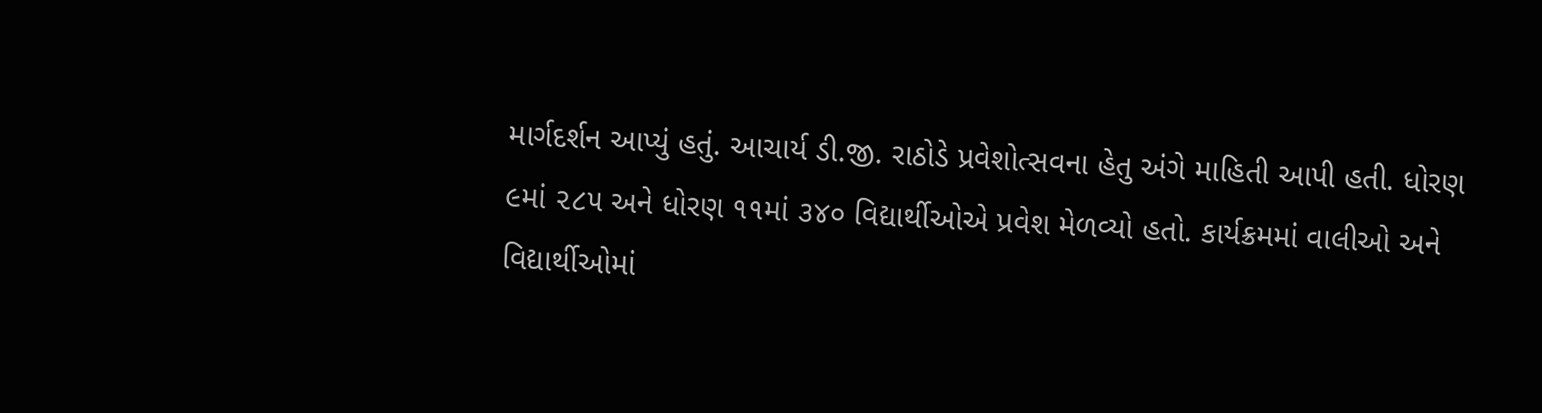માર્ગદર્શન આપ્યું હતું. આચાર્ય ડી.જી. રાઠોડે પ્રવેશોત્સવના હેતુ અંગે માહિતી આપી હતી. ધોરણ ૯માં ૨૮૫ અને ધોરણ ૧૧માં ૩૪૦ વિદ્યાર્થીઓએ પ્રવેશ મેળવ્યો હતો. કાર્યક્રમમાં વાલીઓ અને વિદ્યાર્થીઓમાં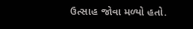ઉત્સાહ જોવા મળ્યો હતો.